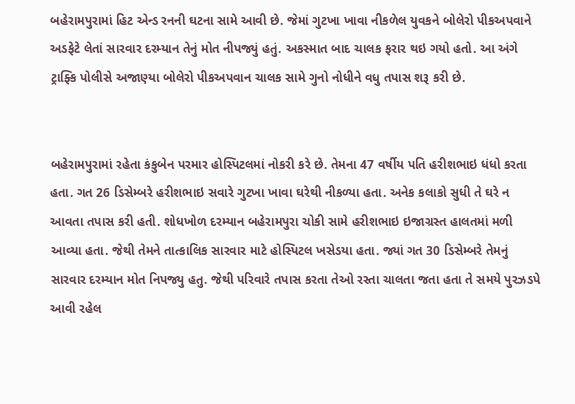બહેરામપુરામાં હિટ એન્ડ રનની ઘટના સામે આવી છે. જેમાં ગુટખા ખાવા નીકળેલ યુવકને બોલેરો પીકઅપવાને અડફેટે લેતાં સારવાર દરમ્યાન તેનું મોત નીપજ્યું હતું. અકસ્માત બાદ ચાલક ફરાર થઇ ગયો હતો. આ અંગે ટ્રાફ્કિ પોલીસે અજાણ્યા બોલેરો પીકઅપવાન ચાલક સામે ગુનો નોધીને વધુ તપાસ શરૂ કરી છે.


બહેરામપુરામાં રહેતા કંકુબેન પરમાર હોસ્પિટલમાં નોકરી કરે છે. તેમના 47 વર્ષીય પતિ હરીશભાઇ ધંધો કરતા હતા. ગત 26 ડિસેમ્બરે હરીશભાઇ સવારે ગુટખા ખાવા ઘરેથી નીકળ્યા હતા. અનેક કલાકો સુધી તે ઘરે ન આવતા તપાસ કરી હતી. શોધખોળ દરમ્યાન બહેરામપુરા ચોકી સામે હરીશભાઇ ઇજાગ્રસ્ત હાલતમાં મળી આવ્યા હતા. જેથી તેમને તાત્કાલિક સારવાર માટે હોસ્પિટલ ખસેડયા હતા. જ્યાં ગત 30 ડિસેમ્બરે તેમનું સારવાર દરમ્યાન મોત નિપજ્યુ હતુ. જેથી પરિવારે તપાસ કરતા તેઓ રસ્તા ચાલતા જતા હતા તે સમયે પુરઝડપે આવી રહેલ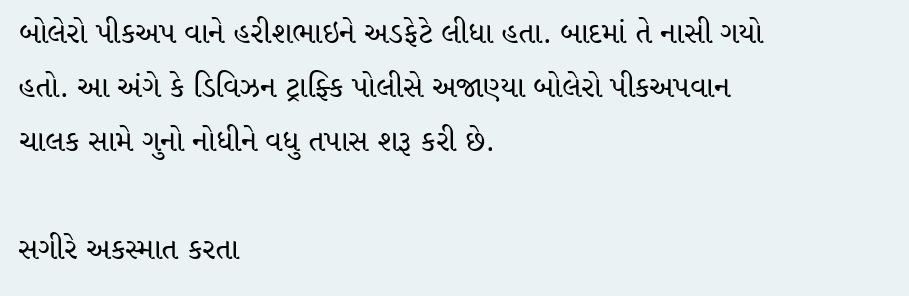બોલેરો પીકઅપ વાને હરીશભાઇને અડફેટે લીધા હતા. બાદમાં તે નાસી ગયો હતો. આ અંગે કે ડિવિઝન ટ્રાફ્કિ પોલીસે અજાણ્યા બોલેરો પીકઅપવાન ચાલક સામે ગુનો નોધીને વધુ તપાસ શરૂ કરી છે.

સગીરે અકસ્માત કરતા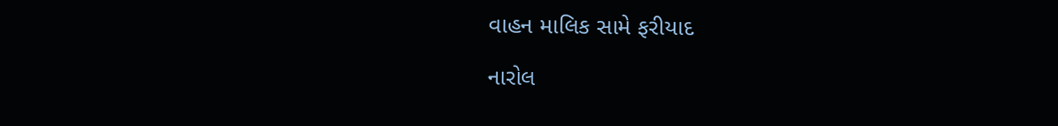વાહન માલિક સામે ફરીયાદ

નારોલ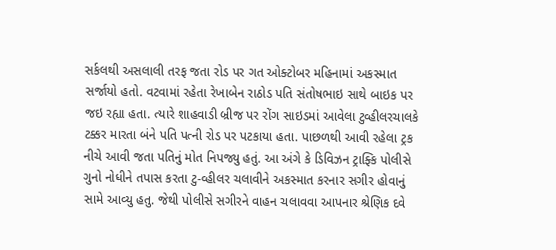સર્કલથી અસલાલી તરફ જતા રોડ પર ગત ઓક્ટોબર મહિનામાં અકસ્માત સર્જાયો હતો. વટવામાં રહેતા રેખાબેન રાઠોડ પતિ સંતોષભાઇ સાથે બાઇક પર જઇ રહ્યા હતા. ત્યારે શાહવાડી બ્રીજ પર રોંગ સાઇડમાં આવેલા ટુવ્હીલરચાલકે ટક્કર મારતા બંને પતિ પત્ની રોડ પર પટકાયા હતા. પાછળથી આવી રહેલા ટ્રક નીચે આવી જતા પતિનું મોત નિપજ્યુ હતું. આ અંગે કે ડિવિઝન ટ્રાફ્કિ પોલીસે ગુનો નોધીને તપાસ કરતા ટુ-વ્હીલર ચલાવીને અકસ્માત કરનાર સગીર હોવાનું સામે આવ્યુ હતુ. જેથી પોલીસે સગીરને વાહન ચલાવવા આપનાર શ્રેણિક દવે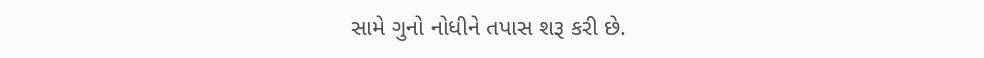સામે ગુનો નોધીને તપાસ શરૂ કરી છે.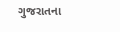ગુજરાતના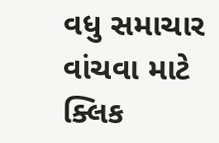વધુ સમાચાર વાંચવા માટે ક્લિક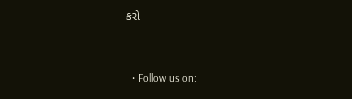કરો


  • Follow us on: